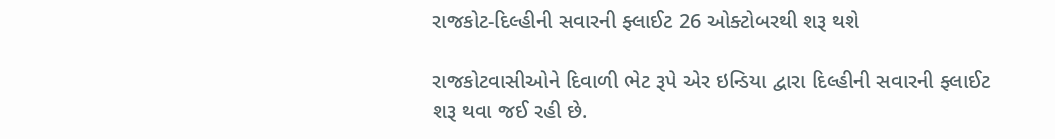રાજકોટ-દિલ્હીની સવારની ફ્લાઈટ 26 ઓક્ટોબરથી શરૂ થશે

રાજકોટવાસીઓને દિવાળી ભેટ રૂપે એર ઇન્ડિયા દ્વારા દિલ્હીની સવારની ફ્લાઈટ શરૂ થવા જઈ રહી છે.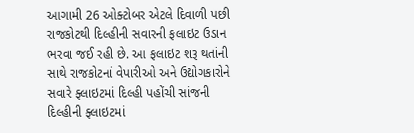આગામી 26 ઓક્ટોબર એટલે દિવાળી પછી રાજકોટથી દિલ્હીની સવારની ફલાઇટ ઉડાન ભરવા જઈ રહી છે. આ ફલાઇટ શરૂ થતાંની સાથે રાજકોટનાં વેપારીઓ અને ઉદ્યોગકારોને સવારે ફ્લાઇટમાં દિલ્હી પહોંચી સાંજની દિલ્હીની ફ્લાઇટમાં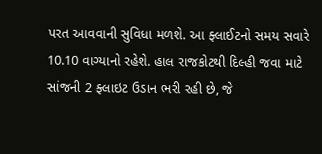પરત આવવાની સુવિધા મળશે. આ ફ્લાઈટનો સમય સવારે 10.10 વાગ્યાનો રહેશે. હાલ રાજકોટથી દિલ્હી જવા માટે સાંજની 2 ફ્લાઇટ ઉડાન ભરી રહી છે, જે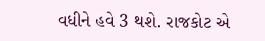વધીને હવે 3 થશે. રાજકોટ એ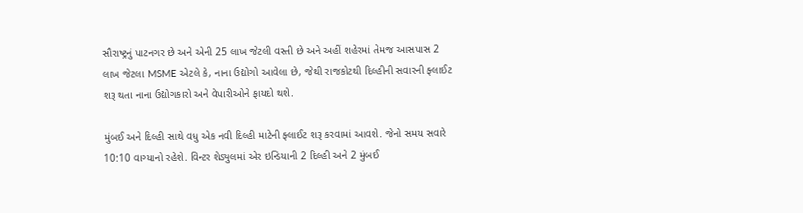સૌરાષ્ટ્રનું પાટનગર છે અને એની 25 લાખ જેટલી વસ્તી છે અને અહીં શહેરમાં તેમજ આસપાસ 2 લાખ જેટલા MSME એટલે કે, નાના ઉદ્યોગો આવેલા છે, જેથી રાજકોટથી દિલ્હીની સવારની ફ્લાઈટ શરૂ થતા નાના ઉદ્યોગકારો અને વેપારીઓને ફાયદો થશે.

મુંબઈ અને દિલ્હી સાથે વધુ એક નવી દિલ્હી માટેની ફ્લાઈટ શરૂ કરવામાં આવશે. જેનો સમય સવારે 10:10 વાગ્યાનો રહેશે. વિન્ટર શેડ્યુલમાં એર ઇન્ડિયાની 2 દિલ્હી અને 2 મુંબઈ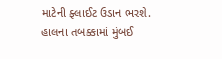માટેની ફ્લાઈટ ઉડાન ભરશે. હાલના તબક્કામાં મુંબઈ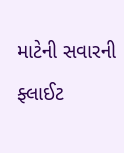માટેની સવારની ફ્લાઈટ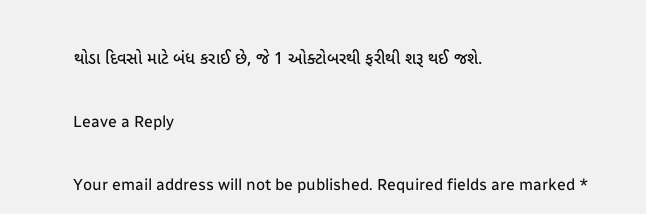થોડા દિવસો માટે બંધ કરાઈ છે, જે 1 ઓક્ટોબરથી ફરીથી શરૂ થઈ જશે.

Leave a Reply

Your email address will not be published. Required fields are marked *